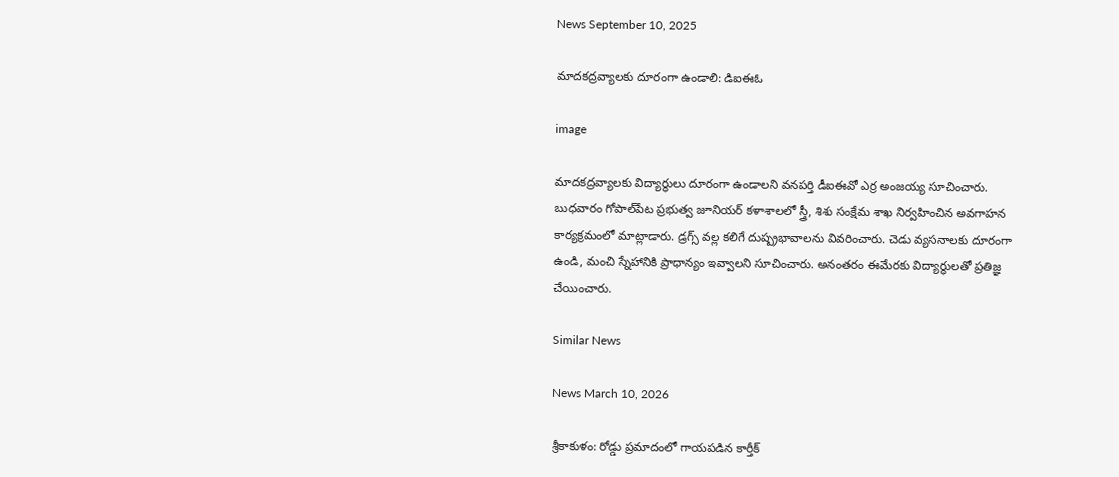News September 10, 2025

మాదకద్రవ్యాలకు దూరంగా ఉండాలి: డిఐఈఓ

image

మాదకద్రవ్యాలకు విద్యార్థులు దూరంగా ఉండాలని వనపర్తి డీఐఈవో ఎర్ర అంజయ్య సూచించారు. బుధవారం గోపాల్‌పేట ప్రభుత్వ జూనియర్ కళాశాలలో స్త్రీ, శిశు సంక్షేమ శాఖ నిర్వహించిన అవగాహన కార్యక్రమంలో మాట్లాడారు. డ్రగ్స్ వల్ల కలిగే దుష్ప్రభావాలను వివరించారు. చెడు వ్యసనాలకు దూరంగా ఉండి, మంచి స్నేహానికి ప్రాధాన్యం ఇవ్వాలని సూచించారు. అనంతరం ఈమేరకు విద్యార్థులతో ప్రతిజ్ఞ చేయించారు.

Similar News

News March 10, 2026

శ్రీకాకుళం: రోడ్డు ప్రమాదంలో గాయపడిన కార్తీక్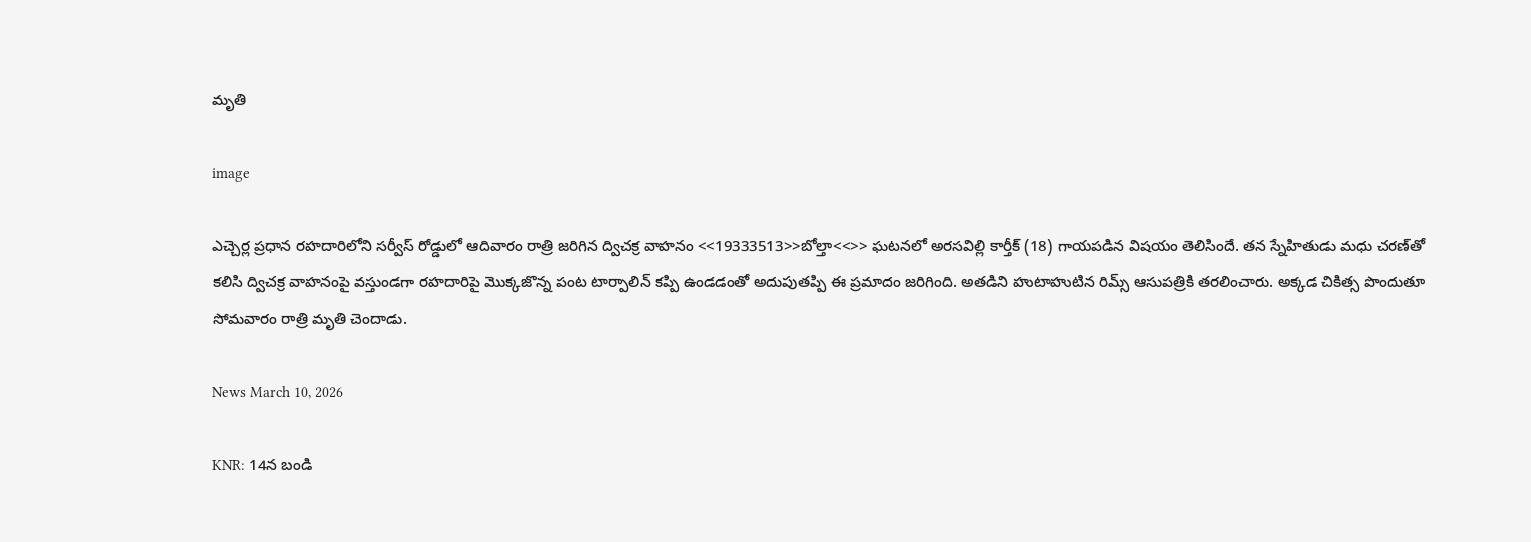మృతి

image

ఎచ్చెర్ల ప్రధాన రహదారిలోని సర్వీస్ రోడ్డులో ఆదివారం రాత్రి జరిగిన ద్విచక్ర వాహనం <<19333513>>బోల్తా<<>> ఘటనలో అరసవిల్లి కార్తీక్ (18) గాయపడిన విషయం తెలిసిందే. తన స్నేహితుడు మధు చరణ్‌తో కలిసి ద్విచక్ర వాహనంపై వస్తుండగా రహదారిపై మొక్కజొన్న పంట టార్పాలిన్ కప్పి ఉండడంతో అదుపుతప్పి ఈ ప్రమాదం జరిగింది. అతడిని హుటాహుటిన రిమ్స్ ఆసుపత్రికి తరలించారు. అక్కడ చికిత్స పొందుతూ సోమవారం రాత్రి మృతి చెందాడు.

News March 10, 2026

KNR: 14న బండి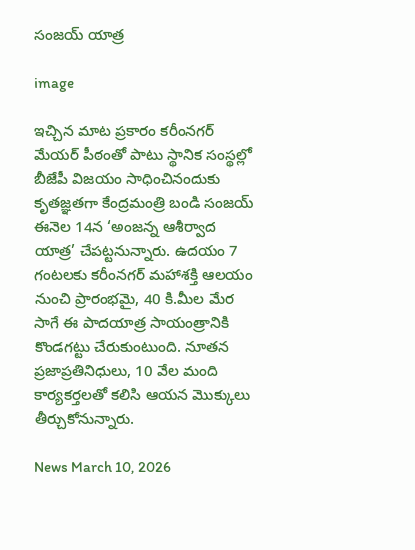సంజయ్ యాత్ర

image

ఇచ్చిన మాట ప్రకారం కరీంనగర్ మేయర్ పీఠంతో పాటు స్థానిక సంస్థల్లో బీజేపీ విజయం సాధించినందుకు కృతజ్ఞతగా కేంద్రమంత్రి బండి సంజయ్ ఈనెల 14న ‘అంజన్న ఆశీర్వాద యాత్ర’ చేపట్టనున్నారు. ఉదయం 7 గంటలకు కరీంనగర్ మహాశక్తి ఆలయం నుంచి ప్రారంభమై, 40 కి.మీల మేర సాగే ఈ పాదయాత్ర సాయంత్రానికి కొండగట్టు చేరుకుంటుంది. నూతన ప్రజాప్రతినిధులు, 10 వేల మంది కార్యకర్తలతో కలిసి ఆయన మొక్కులు తీర్చుకోనున్నారు.

News March 10, 2026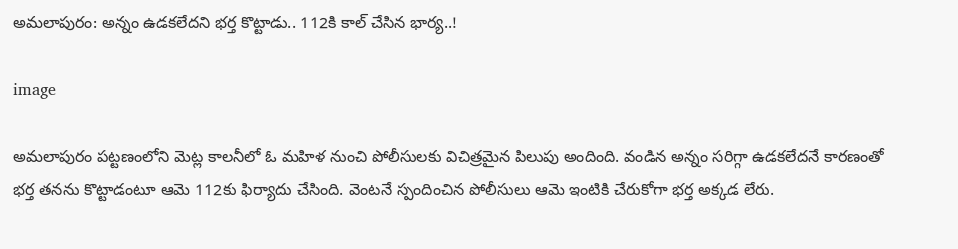అమలాపురం: అన్నం ఉడకలేదని భర్త కొట్టాడు.. 112కి కాల్ చేసిన భార్య..!

image

అమలాపురం పట్టణంలోని మెట్ల కాలనీలో ఓ మహిళ నుంచి పోలీసులకు విచిత్రమైన పిలుపు అందింది. వండిన అన్నం సరిగ్గా ఉడకలేదనే కారణంతో భర్త తనను కొట్టాడంటూ ఆమె 112కు ఫిర్యాదు చేసింది. వెంటనే స్పందించిన పోలీసులు ఆమె ఇంటికి చేరుకోగా భర్త అక్కడ లేరు.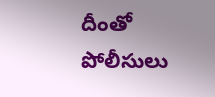దీంతో పోలీసులు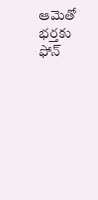ఆమెతో భర్తకు ఫోన్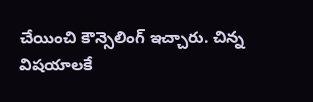చేయించి కౌన్సెలింగ్ ఇచ్చారు. చిన్న విషయాలకే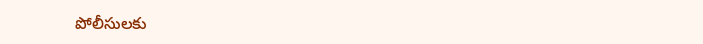పోలీసులకు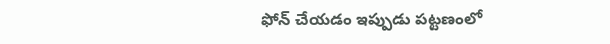ఫోన్ చేయడం ఇప్పుడు పట్టణంలో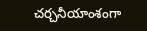చర్చనీయాంశంగా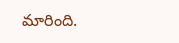మారింది.